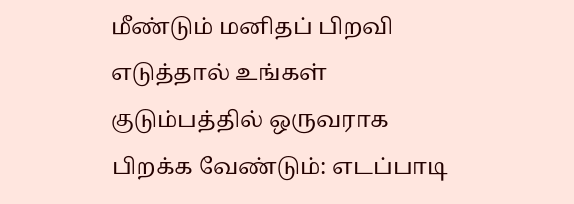மீண்டும் மனிதப் பிறவி எடுத்தால் உங்கள் குடும்பத்தில் ஒருவராக பிறக்க வேண்டும்: எடப்பாடி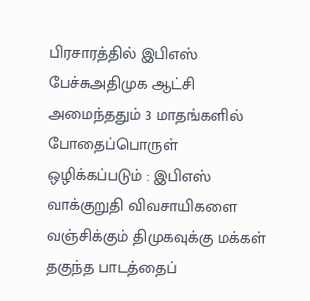பிரசாரத்தில் இபிஎஸ் பேச்சுஅதிமுக ஆட்சி அமைந்ததும் 3 மாதங்களில் போதைப்பொருள் ஒழிக்கப்படும் : இபிஎஸ் வாக்குறுதி விவசாயிகளை வஞ்சிக்கும் திமுகவுக்கு மக்கள் தகுந்த பாடத்தைப்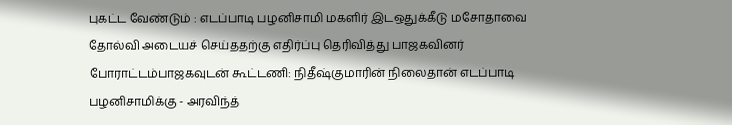புகட்ட வேண்டும் : எடப்பாடி பழனிசாமி மகளிர் இடஒதுக்கீடு மசோதாவை தோல்வி அடையச் செய்ததற்கு எதிர்ப்பு தெரிவித்து பாஜகவினர் போராட்டம்பாஜகவுடன் கூட்டணி: நிதீஷ்குமாரின் நிலைதான் எடப்பாடி பழனிசாமிக்கு - அரவிந்த்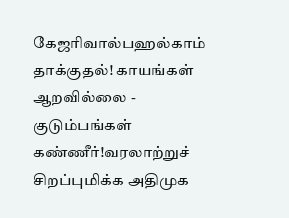கேஜரிவால்பஹல்காம் தாக்குதல்! காயங்கள் ஆறவில்லை - குடும்பங்கள் கண்ணீர்!வரலாற்றுச் சிறப்புமிக்க அதிமுக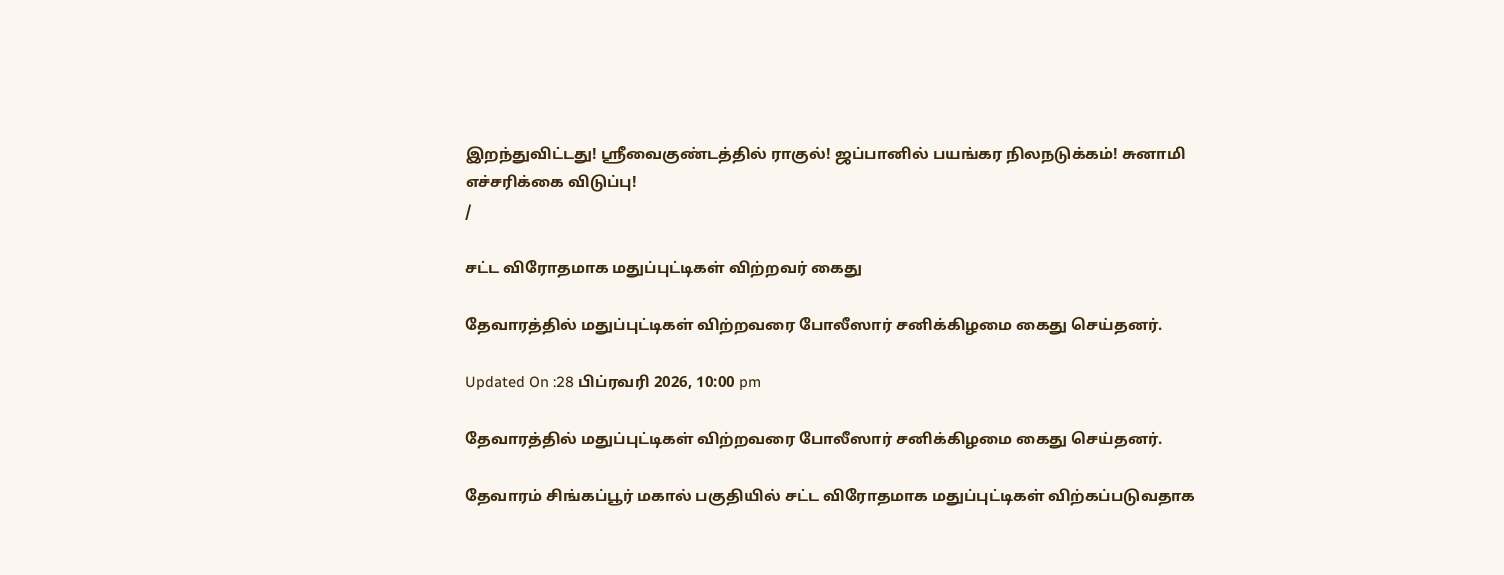இறந்துவிட்டது! ஸ்ரீவைகுண்டத்தில் ராகுல்! ஜப்பானில் பயங்கர நிலநடுக்கம்! சுனாமி எச்சரிக்கை விடுப்பு!
/

சட்ட விரோதமாக மதுப்புட்டிகள் விற்றவர் கைது

தேவாரத்தில் மதுப்புட்டிகள் விற்றவரை போலீஸார் சனிக்கிழமை கைது செய்தனர்.

Updated On :28 பிப்ரவரி 2026, 10:00 pm

தேவாரத்தில் மதுப்புட்டிகள் விற்றவரை போலீஸார் சனிக்கிழமை கைது செய்தனர்.

தேவாரம் சிங்கப்பூர் மகால் பகுதியில் சட்ட விரோதமாக மதுப்புட்டிகள் விற்கப்படுவதாக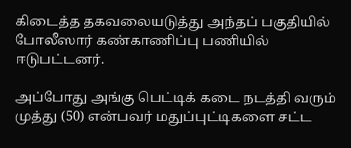கிடைத்த தகவலையடுத்து அந்தப் பகுதியில் போலீஸார் கண்காணிப்பு பணியில் ஈடுபட்டனர்.

அப்போது அங்கு பெட்டிக் கடை நடத்தி வரும் முத்து (50) என்பவர் மதுப்புட்டிகளை சட்ட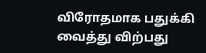விரோதமாக பதுக்கி வைத்து விற்பது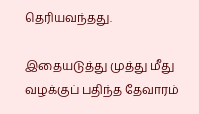தெரியவந்தது.

இதையடுத்து முத்து மீது வழக்குப் பதிந்த தேவாரம்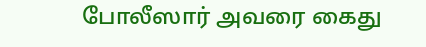போலீஸார் அவரை கைது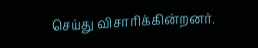செய்து விசாரிக்கின்றனர்.